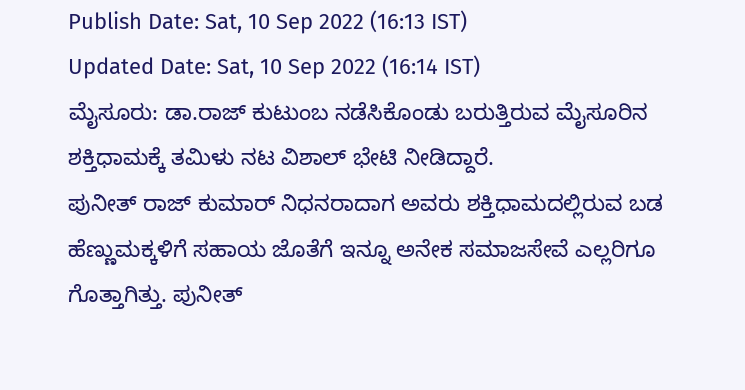Publish Date: Sat, 10 Sep 2022 (16:13 IST)
Updated Date: Sat, 10 Sep 2022 (16:14 IST)
ಮೈಸೂರು: ಡಾ.ರಾಜ್ ಕುಟುಂಬ ನಡೆಸಿಕೊಂಡು ಬರುತ್ತಿರುವ ಮೈಸೂರಿನ ಶಕ್ತಿಧಾಮಕ್ಕೆ ತಮಿಳು ನಟ ವಿಶಾಲ್ ಭೇಟಿ ನೀಡಿದ್ದಾರೆ.
ಪುನೀತ್ ರಾಜ್ ಕುಮಾರ್ ನಿಧನರಾದಾಗ ಅವರು ಶಕ್ತಿಧಾಮದಲ್ಲಿರುವ ಬಡ ಹೆಣ್ಣುಮಕ್ಕಳಿಗೆ ಸಹಾಯ ಜೊತೆಗೆ ಇನ್ನೂ ಅನೇಕ ಸಮಾಜಸೇವೆ ಎಲ್ಲರಿಗೂ ಗೊತ್ತಾಗಿತ್ತು. ಪುನೀತ್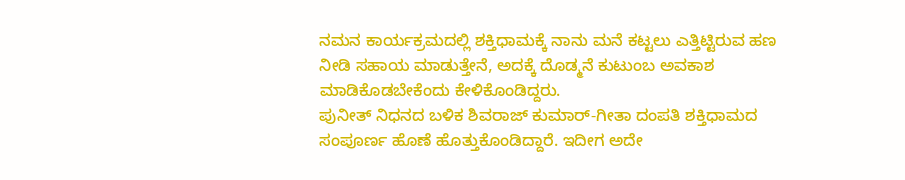ನಮನ ಕಾರ್ಯಕ್ರಮದಲ್ಲಿ ಶಕ್ತಿಧಾಮಕ್ಕೆ ನಾನು ಮನೆ ಕಟ್ಟಲು ಎತ್ತಿಟ್ಟಿರುವ ಹಣ ನೀಡಿ ಸಹಾಯ ಮಾಡುತ್ತೇನೆ, ಅದಕ್ಕೆ ದೊಡ್ಮನೆ ಕುಟುಂಬ ಅವಕಾಶ ಮಾಡಿಕೊಡಬೇಕೆಂದು ಕೇಳಿಕೊಂಡಿದ್ದರು.
ಪುನೀತ್ ನಿಧನದ ಬಳಿಕ ಶಿವರಾಜ್ ಕುಮಾರ್-ಗೀತಾ ದಂಪತಿ ಶಕ್ತಿಧಾಮದ ಸಂಪೂರ್ಣ ಹೊಣೆ ಹೊತ್ತುಕೊಂಡಿದ್ದಾರೆ. ಇದೀಗ ಅದೇ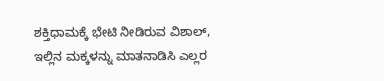ಶಕ್ತಿಧಾಮಕ್ಕೆ ಭೇಟಿ ನೀಡಿರುವ ವಿಶಾಲ್, ಇಲ್ಲಿನ ಮಕ್ಕಳನ್ನು ಮಾತನಾಡಿಸಿ ಎಲ್ಲರ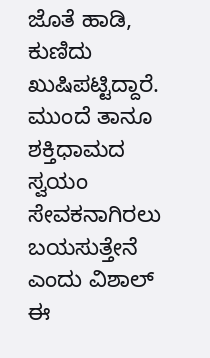ಜೊತೆ ಹಾಡಿ, ಕುಣಿದು ಖುಷಿಪಟ್ಟಿದ್ದಾರೆ. ಮುಂದೆ ತಾನೂ ಶಕ್ತಿಧಾಮದ ಸ್ವಯಂ ಸೇವಕನಾಗಿರಲು ಬಯಸುತ್ತೇನೆ ಎಂದು ವಿಶಾಲ್ ಈ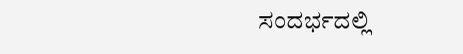ಸಂದರ್ಭದಲ್ಲಿ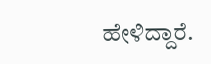ಹೇಳಿದ್ದಾರೆ.